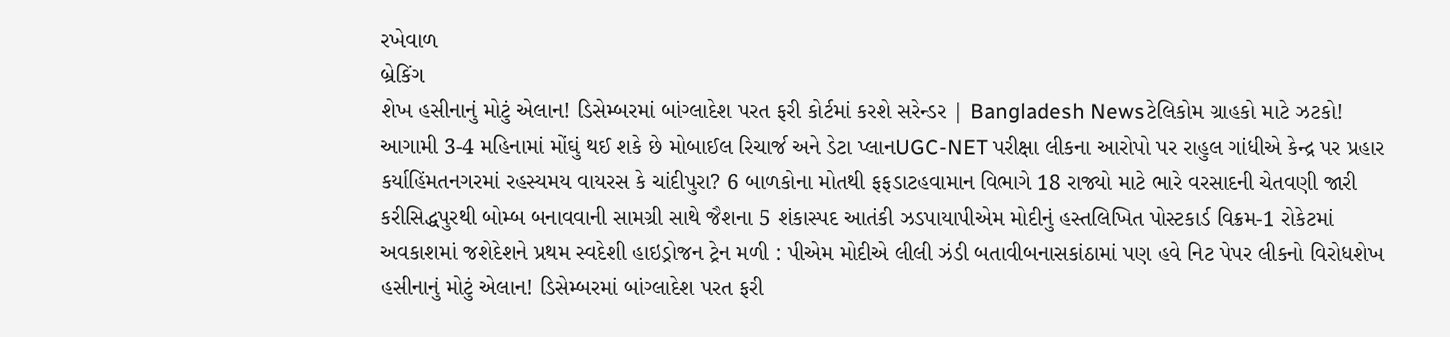રખેવાળ
બ્રેકિંગ
શેખ હસીનાનું મોટું એલાન! ડિસેમ્બરમાં બાંગ્લાદેશ પરત ફરી કોર્ટમાં કરશે સરેન્ડર | Bangladesh Newsટેલિકોમ ગ્રાહકો માટે ઝટકો! આગામી 3-4 મહિનામાં મોંઘું થઈ શકે છે મોબાઈલ રિચાર્જ અને ડેટા પ્લાનUGC-NET પરીક્ષા લીકના આરોપો પર રાહુલ ગાંધીએ કેન્દ્ર પર પ્રહાર કર્યાહિંમતનગરમાં રહસ્યમય વાયરસ કે ચાંદીપુરા? 6 બાળકોના મોતથી ફફડાટહવામાન વિભાગે 18 રાજ્યો માટે ભારે વરસાદની ચેતવણી જારી કરીસિદ્ધપુરથી બોમ્બ બનાવવાની સામગ્રી સાથે જૈશના 5 શંકાસ્પદ આતંકી ઝડપાયાપીએમ મોદીનું હસ્તલિખિત પોસ્ટકાર્ડ વિક્રમ-1 રોકેટમાં અવકાશમાં જશેદેશને પ્રથમ સ્વદેશી હાઇડ્રોજન ટ્રેન મળી : પીએમ મોદીએ લીલી ઝંડી બતાવીબનાસકાંઠામાં પણ હવે નિટ પેપર લીકનો વિરોધશેખ હસીનાનું મોટું એલાન! ડિસેમ્બરમાં બાંગ્લાદેશ પરત ફરી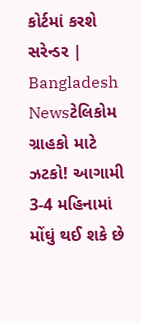કોર્ટમાં કરશે સરેન્ડર | Bangladesh Newsટેલિકોમ ગ્રાહકો માટે ઝટકો! આગામી 3-4 મહિનામાં મોંઘું થઈ શકે છે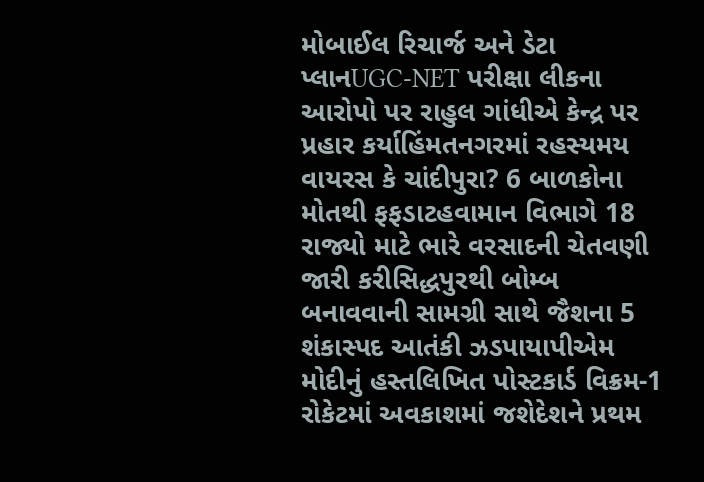મોબાઈલ રિચાર્જ અને ડેટા પ્લાનUGC-NET પરીક્ષા લીકના આરોપો પર રાહુલ ગાંધીએ કેન્દ્ર પર પ્રહાર કર્યાહિંમતનગરમાં રહસ્યમય વાયરસ કે ચાંદીપુરા? 6 બાળકોના મોતથી ફફડાટહવામાન વિભાગે 18 રાજ્યો માટે ભારે વરસાદની ચેતવણી જારી કરીસિદ્ધપુરથી બોમ્બ બનાવવાની સામગ્રી સાથે જૈશના 5 શંકાસ્પદ આતંકી ઝડપાયાપીએમ મોદીનું હસ્તલિખિત પોસ્ટકાર્ડ વિક્રમ-1 રોકેટમાં અવકાશમાં જશેદેશને પ્રથમ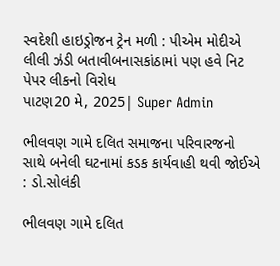સ્વદેશી હાઇડ્રોજન ટ્રેન મળી : પીએમ મોદીએ લીલી ઝંડી બતાવીબનાસકાંઠામાં પણ હવે નિટ પેપર લીકનો વિરોધ
પાટણ20 મે, 2025| Super Admin

ભીલવણ ગામે દલિત સમાજના પરિવારજનો સાથે બનેલી ઘટનામાં કડક કાર્યવાહી થવી જોઈએ : ડો.સોલંકી

ભીલવણ ગામે દલિત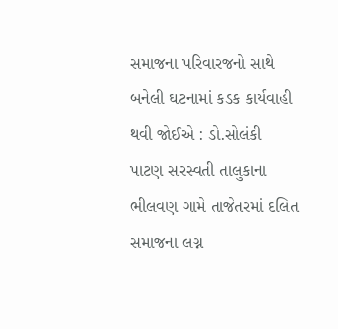સમાજના પરિવારજનો સાથે બનેલી ઘટનામાં કડક કાર્યવાહી થવી જોઈએ : ડો.સોલંકી
પાટણ સરસ્વતી તાલુકાના ભીલવણ ગામે તાજેતરમાં દલિત સમાજના લગ્ન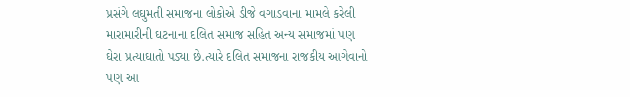પ્રસંગે લઘુમતી સમાજના લોકોએ ડીજે વગાડવાના મામલે કરેલી મારામારીની ઘટનાના દલિત સમાજ સહિત અન્ય સમાજમાં પણ ઘેરા પ્રત્યાઘાતો પડ્યા છે.ત્યારે દલિત સમાજના રાજકીય આગેવાનો પણ આ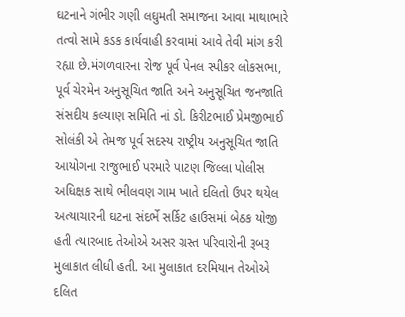ઘટનાને ગંભીર ગણી લઘુમતી સમાજના આવા માથાભારે તત્વો સામે કડક કાર્યવાહી કરવામાં આવે તેવી માંગ કરી રહ્યા છે.મંગળવારના રોજ પૂર્વ પેનલ સ્પીકર લોકસભા, પૂર્વ ચેરમેન અનુસૂચિત જાતિ અને અનુસૂચિત જનજાતિ સંસદીય કલ્યાણ સમિતિ નાં ડો. કિરીટભાઈ પ્રેમજીભાઈ સોલંકી એ તેમજ પૂર્વ સદસ્ય રાષ્ટ્રીય અનુસૂચિત જાતિ આયોગના રાજુભાઈ પરમારે પાટણ જિલ્લા પોલીસ અધિક્ષક સાથે ભીલવણ ગામ ખાતે દલિતો ઉપર થયેલ અત્યાચારની ઘટના સંદર્ભે સર્કિટ હાઉસમાં બેઠક યોજી હતી ત્યારબાદ તેઓએ અસર ગ્રસ્ત પરિવારોની રૂબરૂ મુલાકાત લીધી હતી. આ મુલાકાત દરમિયાન તેઓએ દલિત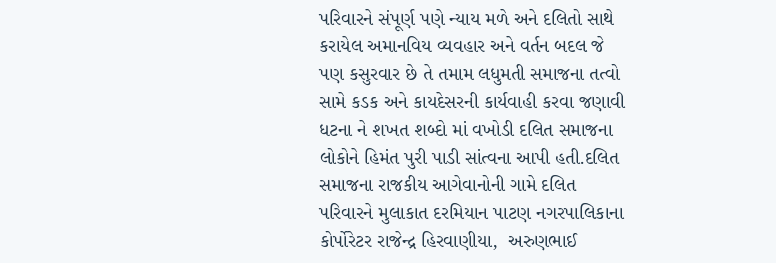પરિવારને સંપૂર્ણ પણે ન્યાય મળે અને દલિતો સાથે કરાયેલ અમાનવિય વ્યવહાર અને વર્તન બદલ જે પણ કસુરવાર છે તે તમામ લધુમતી સમાજના તત્વો સામે કડક અને કાયદેસરની કાર્યવાહી કરવા જણાવી ધટના ને શખત શબ્દો માં વખોડી દલિત સમાજના લોકોને હિમંત પુરી પાડી સાંત્વના આપી હતી.દલિત સમાજના રાજકીય આગેવાનોની ગામે દલિત પરિવારને મુલાકાત દરમિયાન પાટણ નગરપાલિકાના કોર્પોરેટર રાજેન્દ્ર હિરવાણીયા,  અરુણભાઈ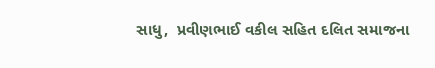સાધુ,  પ્રવીણભાઈ વકીલ સહિત દલિત સમાજના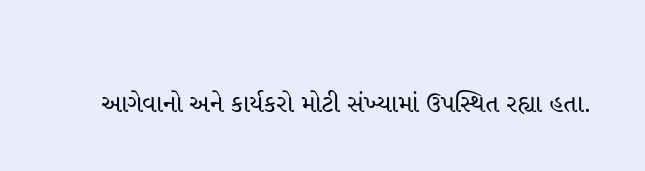આગેવાનો અને કાર્યકરો મોટી સંખ્યામાં ઉપસ્થિત રહ્યા હતા.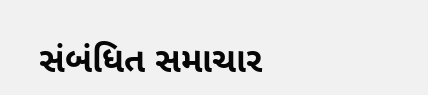સંબંધિત સમાચાર